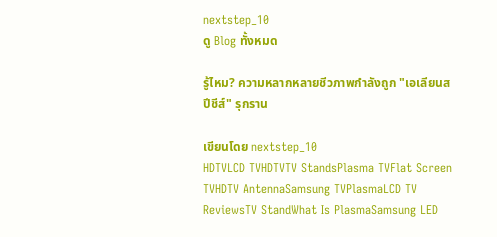nextstep_10
ดู Blog ทั้งหมด

รู้ไหม? ความหลากหลายชีวภาพกำลังถูก "เอเลียนสปีชีส์" รุกราน

เขียนโดย nextstep_10
HDTVLCD TVHDTVTV StandsPlasma TVFlat Screen TVHDTV AntennaSamsung TVPlasmaLCD TV ReviewsTV StandWhat Is PlasmaSamsung LED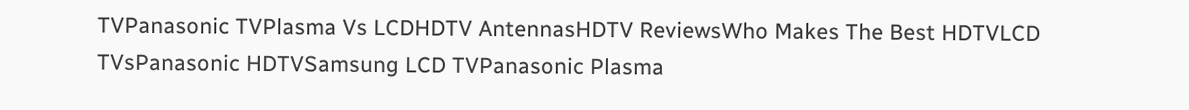TVPanasonic TVPlasma Vs LCDHDTV AntennasHDTV ReviewsWho Makes The Best HDTVLCD TVsPanasonic HDTVSamsung LCD TVPanasonic Plasma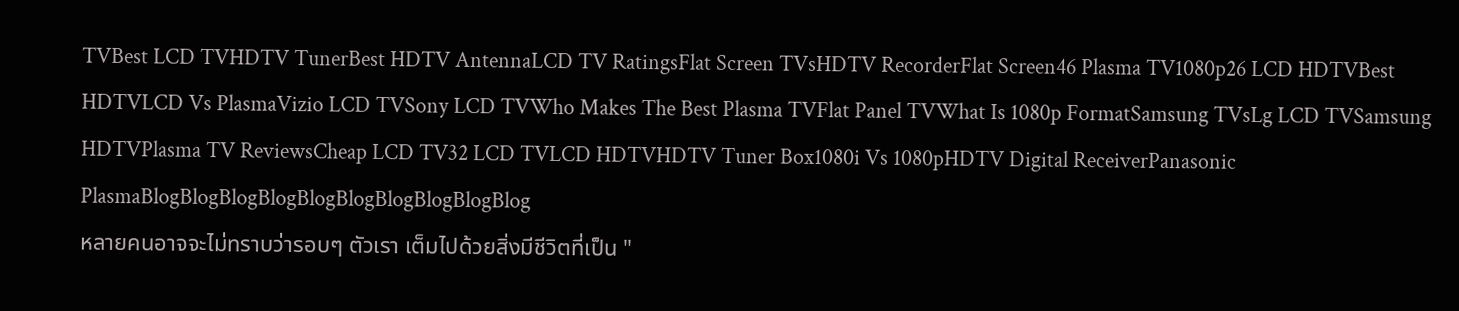TVBest LCD TVHDTV TunerBest HDTV AntennaLCD TV RatingsFlat Screen TVsHDTV RecorderFlat Screen46 Plasma TV1080p26 LCD HDTVBest HDTVLCD Vs PlasmaVizio LCD TVSony LCD TVWho Makes The Best Plasma TVFlat Panel TVWhat Is 1080p FormatSamsung TVsLg LCD TVSamsung HDTVPlasma TV ReviewsCheap LCD TV32 LCD TVLCD HDTVHDTV Tuner Box1080i Vs 1080pHDTV Digital ReceiverPanasonic PlasmaBlogBlogBlogBlogBlogBlogBlogBlogBlogBlog
หลายคนอาจจะไม่ทราบว่ารอบๆ ตัวเรา เต็มไปด้วยสิ่งมีชีวิตที่เป็น "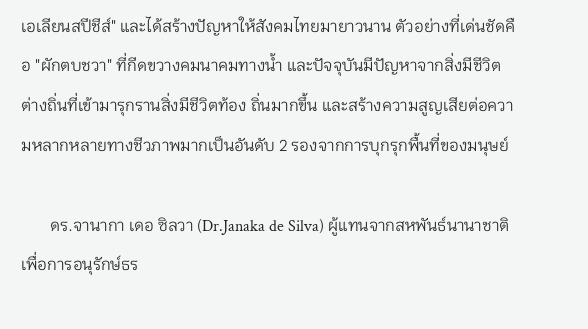เอเลียนสปีชีส์" และได้สร้างปัญหาให้สังคมไทยมายาวนาน ตัวอย่างที่เด่นชัดคือ "ผักตบชวา" ที่กีดขวางคมนาคมทางน้ำ และปัจจุบันมีปัญหาจากสิ่งมีชีวิตต่างถิ่นที่เข้ามารุกรานสิ่งมีชีวิตท้อง ถิ่นมากขึ้น และสร้างความสูญเสียต่อความหลากหลายทางชีวภาพมากเป็นอันดับ 2 รองจากการบุกรุกพื้นที่ของมนุษย์

       ดร.จานากา เดอ ซิลวา (Dr.Janaka de Silva) ผู้แทนจากสหพันธ์นานาชาติเพื่อการอนุรักษ์ธร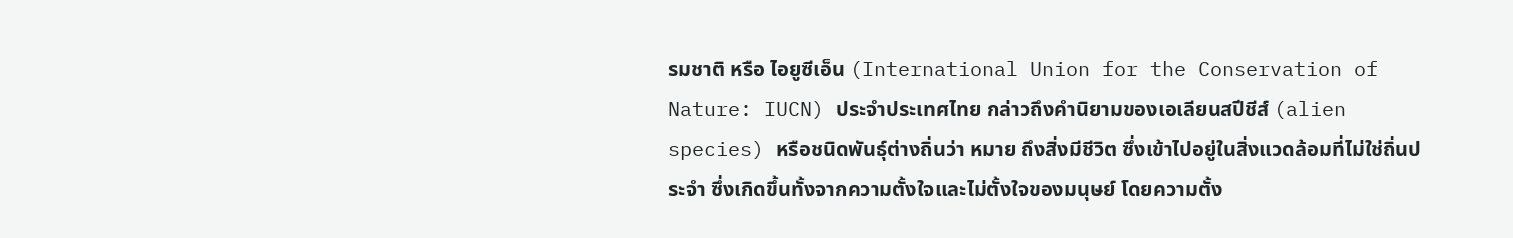รมชาติ หรือ ไอยูซีเอ็น (International Union for the Conservation of Nature: IUCN) ประจำประเทศไทย กล่าวถึงคำนิยามของเอเลียนสปีชีส์ (alien species) หรือชนิดพันธุ์ต่างถิ่นว่า หมาย ถึงสิ่งมีชีวิต ซึ่งเข้าไปอยู่ในสิ่งแวดล้อมที่ไม่ใช่ถิ่นประจำ ซึ่งเกิดขึ้นทั้งจากความตั้งใจและไม่ตั้งใจของมนุษย์ โดยความตั้ง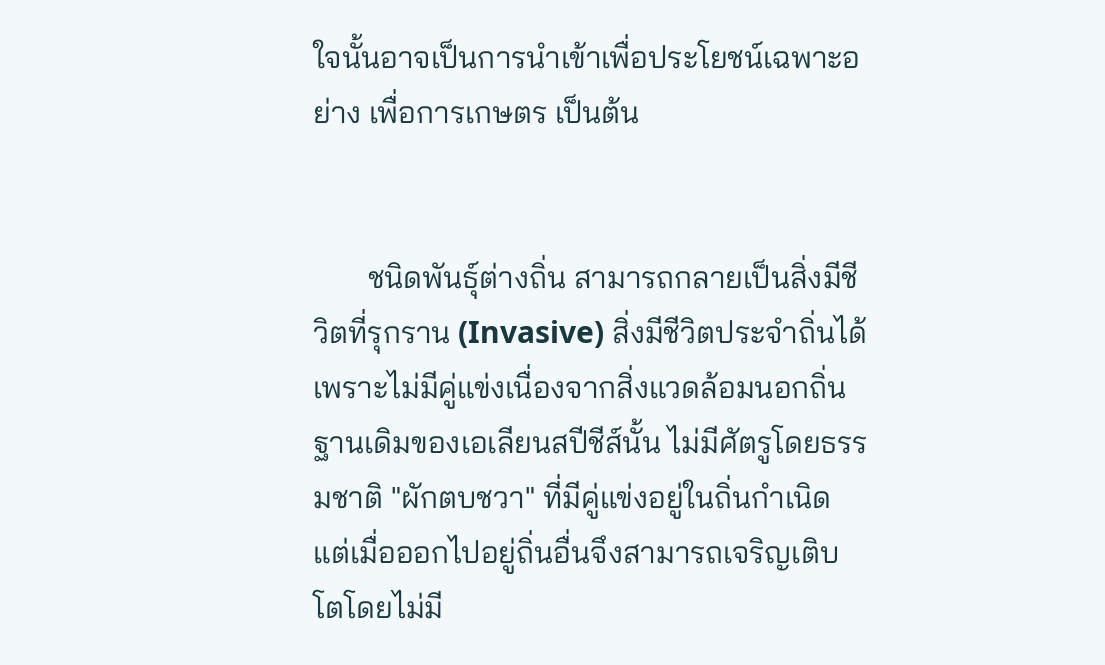ใจนั้นอาจเป็นการนำเข้าเพื่อประโยชน์เฉพาะอย่าง เพื่อการเกษตร เป็นต้น


       ชนิดพันธุ์ต่างถิ่น สามารถกลายเป็นสิ่งมีชีวิตที่รุกราน (Invasive) สิ่งมีชีวิตประจำถิ่นได้ เพราะไม่มีคู่แข่งเนื่องจากสิ่งแวดล้อมนอกถิ่นฐานเดิมของเอเลียนสปีชีส์นั้น ไม่มีศัตรูโดยธรรมชาติ "ผักตบชวา" ที่มีคู่แข่งอยู่ในถิ่นกำเนิด แต่เมื่อออกไปอยู่ถิ่นอื่นจึงสามารถเจริญเติบโตโดยไม่มี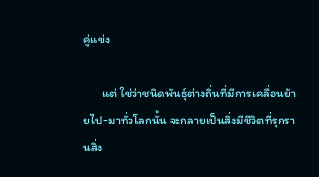คู่แข่ง

       แต่ ใช่ว่าชนิดพันธุ์ต่างถิ่นที่มีการเคลื่อนย้ายไป-มาทั่วโลกนั้น จะกลายเป็นสิ่งมีชีวิตที่รุกรานสิ่ง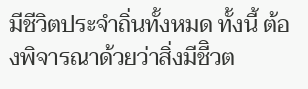มีชีวิตประจำถิ่นทั้งหมด ทั้งนี้ ต้องพิจารณาด้วยว่าสิ่งมีชีิวต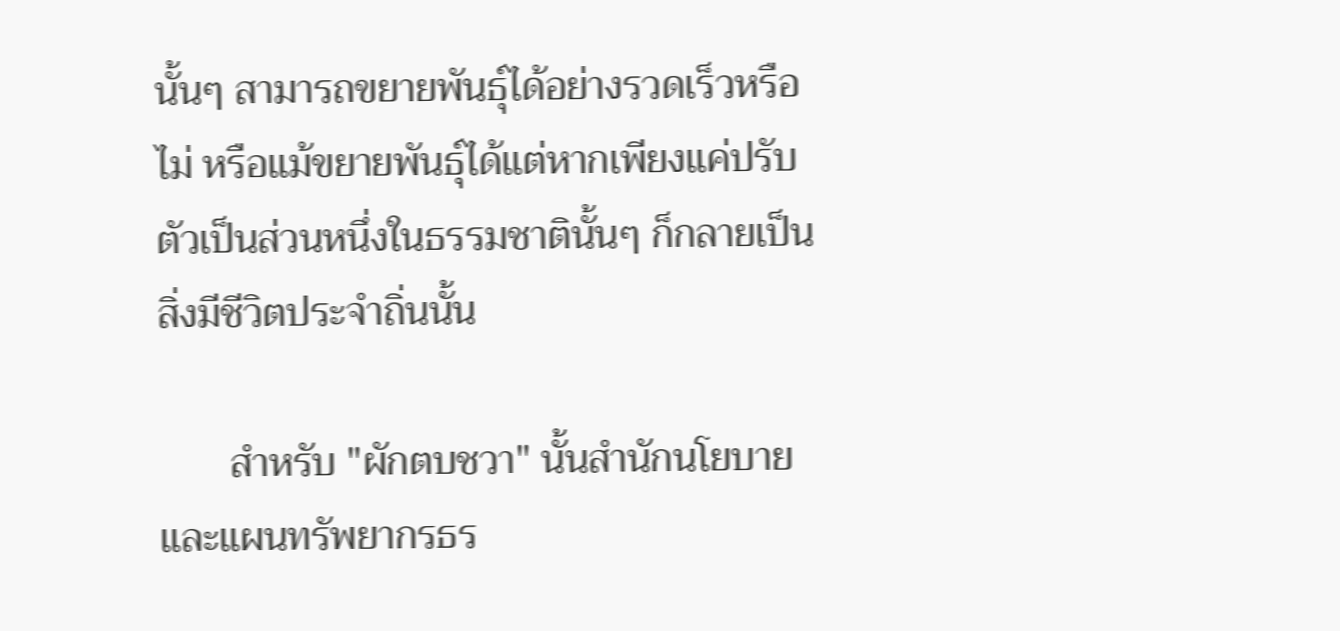นั้นๆ สามารถขยายพันธุ์ได้อย่างรวดเร็วหรือไม่ หรือแม้ขยายพันธุ์ได้แต่หากเพียงแค่ปรับตัวเป็นส่วนหนึ่งในธรรมชาตินั้นๆ ก็กลายเป็นสิ่งมีชีวิตประจำถิ่นนั้น

       สำหรับ "ผักตบชวา" นั้นสำนักนโยบายและแผนทรัพยากรธร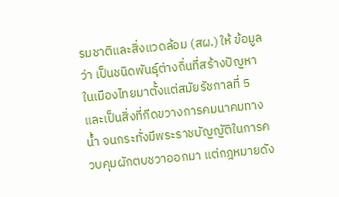รมชาติและสิ่งแวดล้อม (สผ.) ให้ ข้อมูลว่า เป็นชนิดพันธุ์ต่างถิ่นที่สร้างปัญหาในเมืองไทยมาตั้งแต่สมัยรัชกาลที่ 5 และเป็นสิ่งที่กีดขวางการคมนาคมทางน้ำ จนกระทั่งมีพระราชบัญญัติในการควบคุมผักตบชวาออกมา แต่กฎหมายดัง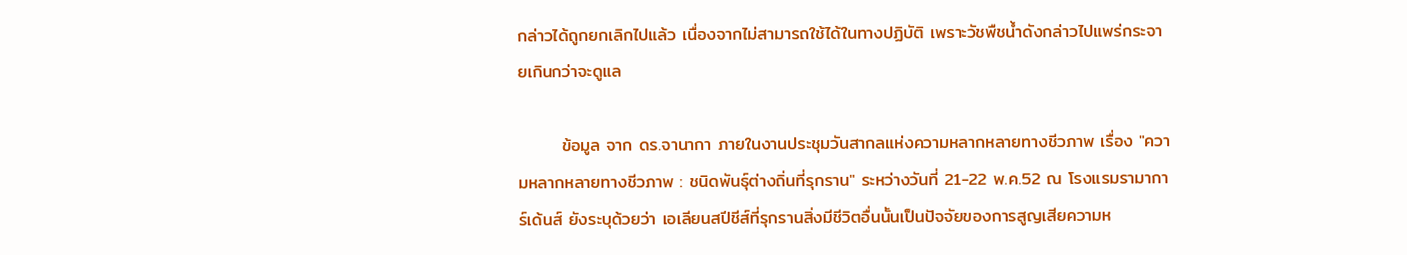กล่าวได้ถูกยกเลิกไปแล้ว เนื่องจากไม่สามารถใช้ได้ในทางปฏิบัติ เพราะวัชพืชน้ำดังกล่าวไปแพร่กระจายเกินกว่าจะดูแล

       ข้อมูล จาก ดร.จานากา ภายในงานประชุมวันสากลแห่งความหลากหลายทางชีวภาพ เรื่อง "ความหลากหลายทางชีวภาพ : ชนิดพันธุ์ต่างถิ่นที่รุกราน" ระหว่างวันที่ 21-22 พ.ค.52 ณ โรงแรมรามาการ์เด้นส์ ยังระบุด้วยว่า เอเลียนสปีชีส์ที่รุกรานสิ่งมีชีวิตอื่นนั้นเป็นปัจจัยของการสูญเสียความห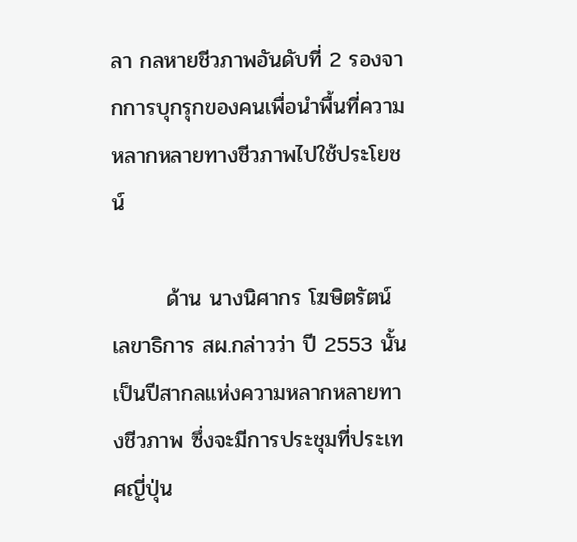ลา กลหายชีวภาพอันดับที่ 2 รองจากการบุกรุกของคนเพื่อนำพื้นที่ความหลากหลายทางชีวภาพไปใช้ประโยชน์

       ด้าน นางนิศากร โฆษิตรัตน์ เลขาธิการ สผ.กล่าวว่า ปี 2553 นั้นเป็นปีสากลแห่งความหลากหลายทางชีวภาพ ซึ่งจะมีการประชุมที่ประเทศญี่ปุ่น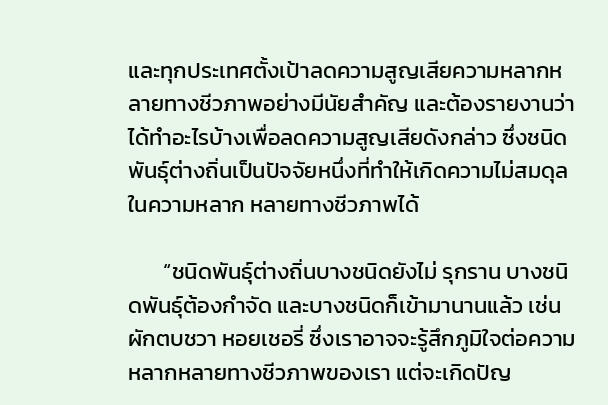และทุกประเทศตั้งเป้าลดความสูญเสียความหลากหลายทางชีวภาพอย่างมีนัยสำคัญ และต้องรายงานว่าได้ทำอะไรบ้างเพื่อลดความสูญเสียดังกล่าว ซึ่งชนิดพันธุ์ต่างถิ่นเป็นปัจจัยหนึ่งที่ทำให้เกิดความไม่สมดุลในความหลาก หลายทางชีวภาพได้

       “ชนิดพันธุ์ต่างถิ่นบางชนิดยังไม่ รุกราน บางชนิดพันธุ์ต้องกำจัด และบางชนิดก็เข้ามานานแล้ว เช่น ผักตบชวา หอยเชอรี่ ซึ่งเราอาจจะรู้สึกภูมิใจต่อความหลากหลายทางชีวภาพของเรา แต่จะเกิดปัญ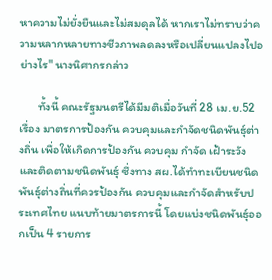หาความไม่ยั่งยืนและไม่สมดุลได้ หากเราไม่ทราบว่าความหลากหลายทางชีวภาพลดลงหรือเปลี่ยนแปลงไปอย่างไร" นางนิศากรกล่าว

       ทั้งนี้ คณะรัฐมนตรีได้มีมติเมื่อวันที่ 28 เม.ย.52 เรื่อง มาตรการป้องกัน ควบคุมและกำจัดชนิดพันธุ์ต่างถิ่น เพื่อให้เกิดการป้องกัน ควบคุม กำจัด เฝ้าระวังและติดตามชนิดพันธุ์ ซึ่งทาง สผ.ได้ทำทะเบียนชนิดพันธุ์ต่างถิ่นที่ควรป้องกัน ควบคุมและกำจัดสำหรับประเทศไทย แนบท้ายมาตรการนี้ โดยแบ่งชนิดพันธุ์ออกเป็น 4 รายการ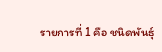รายการที่ 1 คือ ชนิดพันธุ์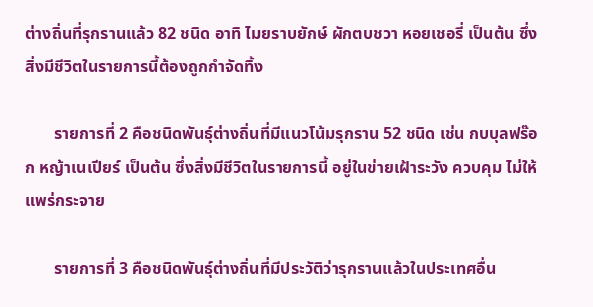ต่างถิ่นที่รุกรานแล้ว 82 ชนิด อาทิ ไมยราบยักษ์ ผักตบชวา หอยเชอรี่ เป็นต้น ซึ่งสิ่งมีชีวิตในรายการนี้ต้องถูกกำจัดทิ้ง

       รายการที่ 2 คือชนิดพันธุ์ต่างถิ่นที่มีแนวโน้มรุกราน 52 ชนิด เช่น กบบุลฟร๊อก หญ้าเนเปียร์ เป็นต้น ซึ่งสิ่งมีชีวิตในรายการนี้ อยู่ในข่ายเฝ้าระวัง ควบคุม ไม่ให้แพร่กระจาย

       รายการที่ 3 คือชนิดพันธุ์ต่างถิ่นที่มีประวัติว่ารุกรานแล้วในประเทศอื่น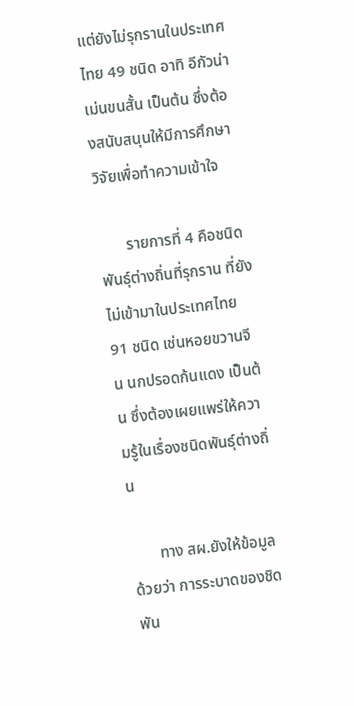แต่ยังไม่รุกรานในประเทศไทย 49 ชนิด อาทิ อีกัวน่า เม่นขนสั้น เป็นต้น ซึ่งต้องสนับสนุนให้มีการศึกษาวิจัยเพื่อทำความเข้าใจ

       รายการที่ 4 คือชนิดพันธุ์ต่างถิ่นที่รุกราน ที่ยังไม่เข้ามาในประเทศไทย 91 ชนิด เช่นหอยขวานจีน นกปรอดก้นแดง เป็นต้น ซึ่งต้องเผยแพร่ให้ความรู้ในเรื่องชนิดพันธุ์ต่างถิ่น

       ทาง สผ.ยังให้ข้อมูลด้วยว่า การระบาดของชิดพัน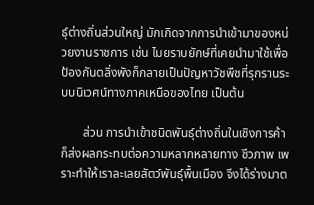ธุ์ต่างถิ่นส่วนใหญ่ มักเกิดจากการนำเข้ามาของหน่วยงานราชการ เช่น ไมยราบยักษ์ที่เคยนำมาใช้เพื่อป้องกันตลิ่งพังก็กลายเป็นปัญหาวัชพืชที่รุกรานระบบนิเวศน์ทางภาคเหนือของไทย เป็นต้น

       ส่วน การนำเข้าชนิดพันธุ์ต่างถิ่นในเชิงการค้าก็ส่งผลกระทบต่อความหลากหลายทาง ชีวภาพ เพราะทำให้เราละเลยสัตว์พันธุ์พื้นเมือง จึงได้ร่างมาต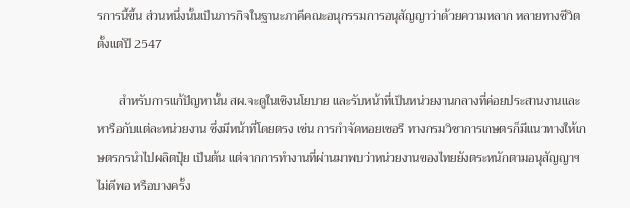รการนี้ขึ้น ส่วนหนึ่งนั้นเป็นภารกิจในฐานะภาคีคณะอนุกรรมการอนุสัญญาว่าด้วยความหลาก หลายทางชีวิตตั้งแต่ปี 2547

       สำหรับการแก้ปัญหานั้น สผ.จะดูในเชิงนโยบาย และรับหน้าที่เป็นหน่วยงานกลางที่ค่อยประสานงานและหารือกับแต่ละหน่วยงาน ซึ่งมีหน้าที่โดยตรง เช่น การกำจัดหอยเชอรี ทางกรมวิชาการเกษตรก็มีแนวทางให้เกษตรกรนำไปผลิตปุ๋ย เป็นต้น แต่จากการทำงานที่ผ่านมาพบว่าหน่วยงานของไทยยังตระหนักตามอนุสัญญาฯ ไม่ดีพอ หรือบางครั้ง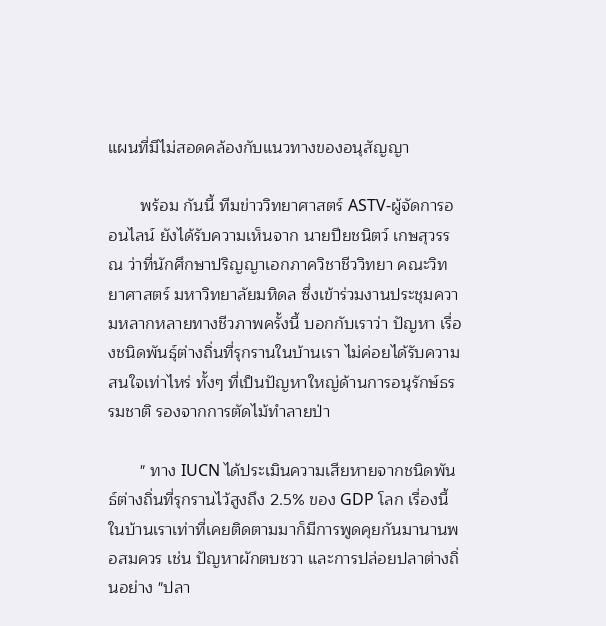แผนที่มีไม่สอดคล้องกับแนวทางของอนุสัญญา

       พร้อม กันนี้ ทีมข่าววิทยาศาสตร์ ASTV-ผู้จัดการออนไลน์ ยังได้รับความเห็นจาก นายปียชนิตว์ เกษสุวรรณ ว่าที่นักศึกษาปริญญาเอกภาควิชาชีววิทยา คณะวิทยาศาสตร์ มหาวิทยาลัยมหิดล ซึ่งเข้าร่วมงานประชุมความหลากหลายทางชีวภาพครั้งนี้ บอกกับเราว่า ปัญหา เรื่องชนิดพันธุ์ต่างถิ่นที่รุกรานในบ้านเรา ไม่ค่อยได้รับความสนใจเท่าไหร่ ทั้งๆ ที่เป็นปัญหาใหญ่ด้านการอนุรักษ์ธรรมชาติ รองจากการตัดไม้ทำลายป่า

       " ทาง IUCN ได้ประเมินความเสียหายจากชนิดพันธ์ต่างถิ่นที่รุกรานไว้สูงถึง 2.5% ของ GDP โลก เรื่องนี้ในบ้านเราเท่าที่เคยติดตามมาก็มีการพูดคุยกันมานานพอสมควร เช่น ปัญหาผักตบชวา และการปล่อยปลาต่างถิ่นอย่าง "ปลา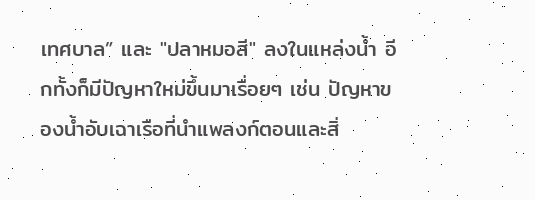เทศบาล” และ "ปลาหมอสี" ลงในแหล่งน้ำ อีกทั้งก็มีปัญหาใหม่ขึ้นมาเรื่อยๆ เช่น ปัญหาของน้ำอับเฉาเรือที่นำแพลงก์ตอนและสิ่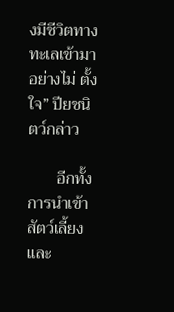งมีชีวิตทางทะเลเข้ามาอย่างไม่ ตั้งใจ” ปียชนิตว์กล่าว

       อีกทั้ง การนำเข้าสัตว์เลี้ยงและ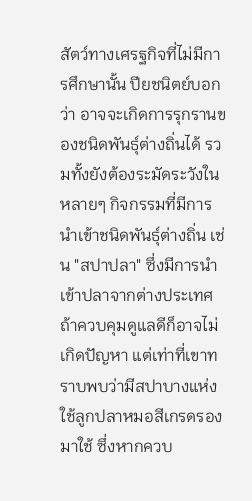สัตว์ทางเศรฐกิจที่ไม่มีการศึกษานั้น ปียชนิตย์บอกว่า อาจจะเกิดการรุกรานของชนิดพันธุ์ต่างถิ่นได้ รวมทั้งยังต้องระมัดระวังในหลายๆ กิจกรรมที่มีการนำเข้าชนิดพันธุ์ต่างถิ่น เช่น "สปาปลา" ซึ่งมีการนำเข้าปลาจากต่างประเทศ ถ้าควบคุมดูแลดีก็อาจไม่เกิดปัญหา แต่เท่าที่เขาทราบพบว่ามีสปาบางแห่งใช้ลูกปลาหมอสีเกรดรองมาใช้ ซึ่งหากควบ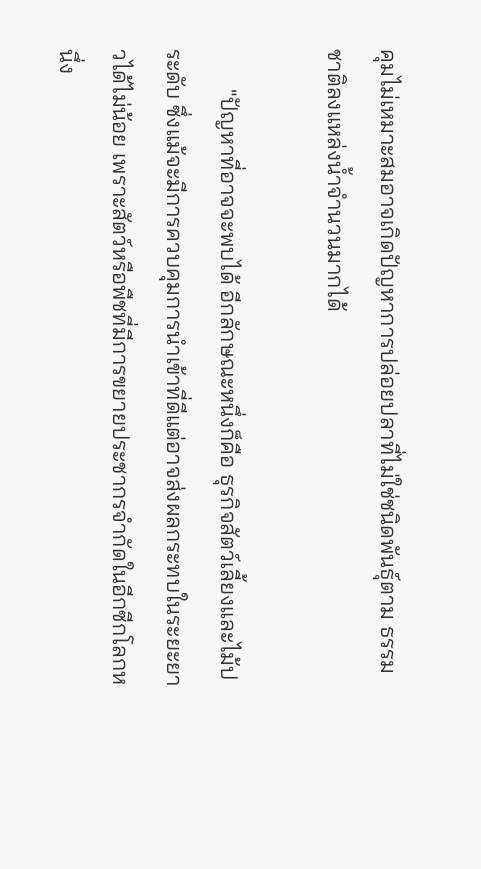คุมไม่เหมาะสมอาจเกิดปัญหาการปล่อยปลาที่ไม่ใช่ชนิดพันธุ์ตาม ธรรมชาติลงแหล่งน้ำจำนวนมากได้

       "ปัญหาที่อาจจะพบได้ อีกลักษณะหนึ่งก็คือ ธุรกิจสัตว์เลี้ยงและไม้ประดับ ซึ่งแม้จะมีการควบคุมการนำเข้าที่ดีแต่อาจส่งผลกระทบในระยะยาวได้ไม่น้อย เพราะสัตว์หรือพืชที่มีการขยายประชากรจำกัดในอีกซีกโลกหนึ่ง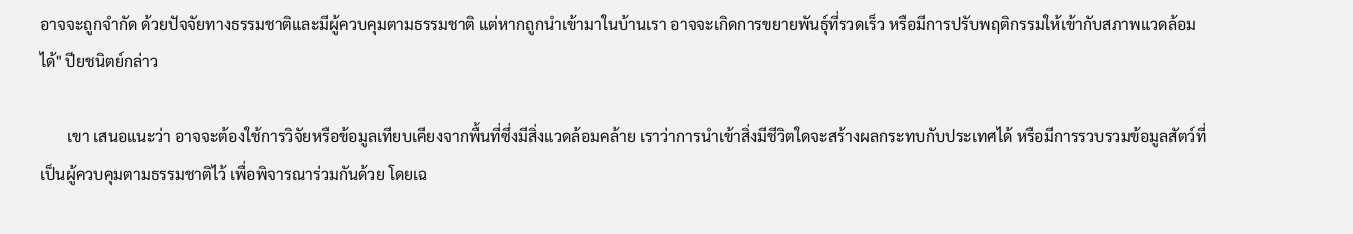อาจจะถูกจำกัด ด้วยปัจจัยทางธรรมชาติและมีผู้ควบคุมตามธรรมชาติ แต่หากถูกนำเข้ามาในบ้านเรา อาจจะเกิดการขยายพันธุ์ที่รวดเร็ว หรือมีการปรับพฤติกรรมให้เข้ากับสภาพแวดล้อมได้" ปียชนิตย์กล่าว

       เขา เสนอแนะว่า อาจจะต้องใช้การวิจัยหรือข้อมูลเทียบเคียงจากพื้นที่ซึ่งมีสิ่งแวดล้อมคล้าย เราว่าการนำเข้าสิ่งมีชีวิตใดจะสร้างผลกระทบกับประเทศได้ หรือมีการรวบรวมข้อมูลสัตว์ที่เป็นผู้ควบคุมตามธรรมชาติไว้ เพื่อพิจารณาร่วมกันด้วย โดยเฉ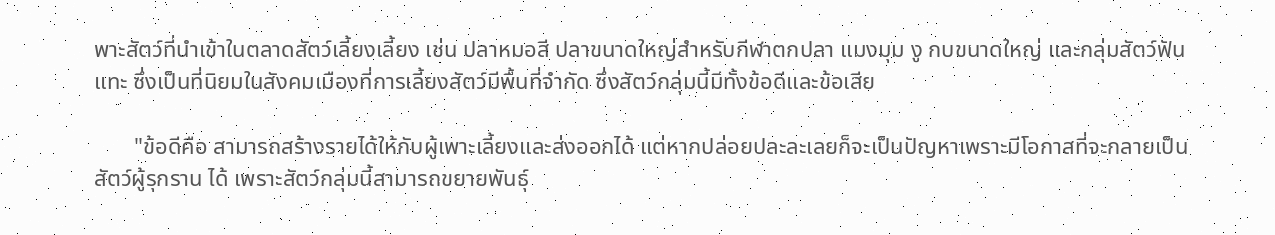พาะสัตว์ที่นำเข้าในตลาดสัตว์เลี้ยงเลี้ยง เช่น ปลาหมอสี ปลาขนาดใหญ่สำหรับกีฬาตกปลา แมงมุม งู กบขนาดใหญ่ และกลุ่มสัตว์ฟันแทะ ซึ่งเป็นที่นิยมในสังคมเมืองที่การเลี้ยงสัตว์มีพื้นที่จำกัด ซึ่งสัตว์กลุ่มนี้มีทั้งข้อดีและข้อเสีย

       "ข้อดีคือ สามารถสร้างรายได้ให้กับผู้เพาะเลี้ยงและส่งออกได้ แต่หากปล่อยปละละเลยก็จะเป็นปัญหาเพราะมีโอกาสที่จะกลายเป็นสัตว์ผู้รุกราน ได้ เพราะสัตว์กลุ่มนี้สามารถขยายพันธุ์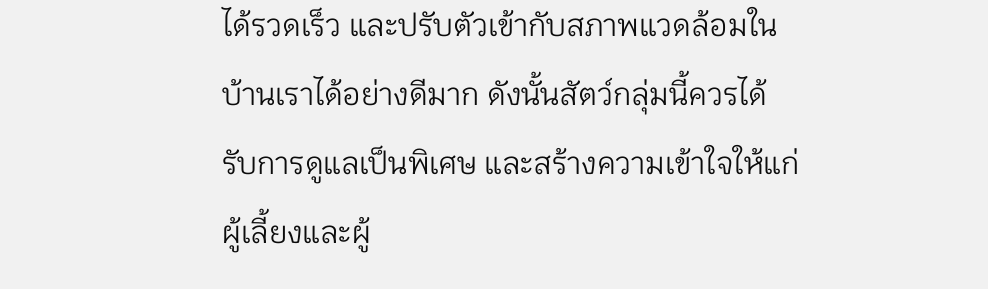ได้รวดเร็ว และปรับตัวเข้ากับสภาพแวดล้อมในบ้านเราได้อย่างดีมาก ดังนั้นสัตว์กลุ่มนี้ควรได้รับการดูแลเป็นพิเศษ และสร้างความเข้าใจให้แก่ผู้เลี้ยงและผู้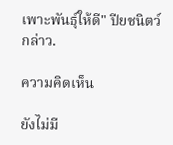เพาะพันธุ์ให้ดี" ปียชนิตว์กล่าว.

ความคิดเห็น

ยังไม่มี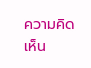ความคิดเห็น